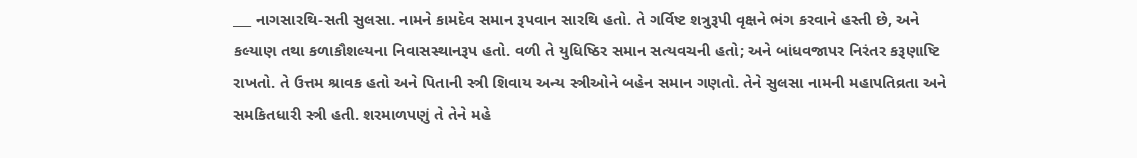___ નાગસારથિ-સતી સુલસા. નામને કામદેવ સમાન રૂપવાન સારથિ હતો. તે ગર્વિષ્ટ શત્રુરૂપી વૃક્ષને ભંગ કરવાને હસ્તી છે, અને કલ્યાણ તથા કળાકૌશલ્યના નિવાસસ્થાનરૂપ હતો. વળી તે યુધિષ્ઠિર સમાન સત્યવચની હતો; અને બાંધવજાપર નિરંતર કરૂણાષ્ટિ રાખતો. તે ઉત્તમ શ્રાવક હતો અને પિતાની સ્ત્રી શિવાય અન્ય સ્ત્રીઓને બહેન સમાન ગણતો. તેને સુલસા નામની મહાપતિવ્રતા અને સમકિતધારી સ્ત્રી હતી. શરમાળપણું તે તેને મહે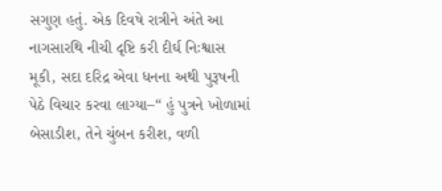સગુણ હતું. એક દિવષે રાત્રીને અંતે આ નાગસારથિ નીચી દૃષ્ટિ કરી દીર્ઘ નિઃશ્વાસ મૂકી, સદા દરિદ્ર એવા ધનના અથી પુરૂષની પેઠે વિચાર કરવા લાગ્યા–“ હું પુત્રને ખોળામાં બેસાડીશ, તેને ચુંબન કરીશ, વળી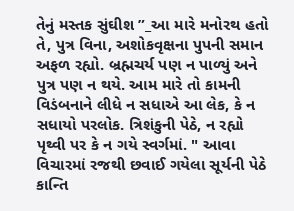તેનું મસ્તક સુંઘીશ ”_આ મારે મનોરથ હતો તે, પુત્ર વિના, અશોકવૃક્ષના પુપની સમાન અફળ રહ્યો. બ્રહ્મચર્ય પણ ન પાળ્યું અને પુત્ર પણ ન થયે. આમ મારે તો કામની વિડંબનાને લીધે ન સધાએ આ લેક, કે ન સધાયો પરલોક. ત્રિશંકુની પેઠે, ન રહ્યો પૃથ્વી પર કે ન ગયે સ્વર્ગમાં. " આવા વિચારમાં રજથી છવાઈ ગયેલા સૂર્યની પેઠે કાન્તિ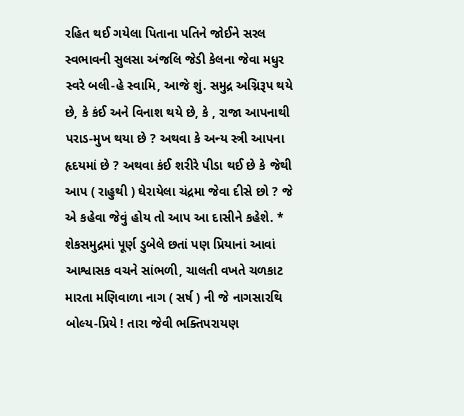રહિત થઈ ગયેલા પિતાના પતિને જોઈને સરલ સ્વભાવની સુલસા અંજલિ જેડી કેલના જેવા મધુર સ્વરે બલી-હે સ્વામિ, આજે શું. સમુદ્ર અગ્નિરૂપ થયે છે, કે કંઈ અને વિનાશ થયે છે, કે , રાજા આપનાથી પરાડ-મુખ થયા છે ? અથવા કે અન્ય સ્ત્રી આપના હૃદયમાં છે ? અથવા કંઈ શરીરે પીડા થઈ છે કે જેથી આપ ( રાહુથી ) ઘેરાયેલા ચંદ્રમા જેવા દીસે છો ? જે એ કહેવા જેવું હોય તો આપ આ દાસીને કહેશે. * શેકસમુદ્રમાં પૂર્ણ ડુબેલે છતાં પણ પ્રિયાનાં આવાં આશ્વાસક વચને સાંભળી, ચાલતી વખતે ચળકાટ મારતા મણિવાળા નાગ ( સર્ષ ) ની જે નાગસારથિ બોલ્ય-પ્રિયે ! તારા જેવી ભક્તિપરાયણ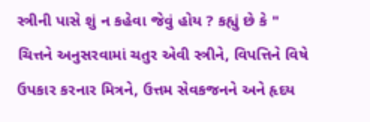સ્ત્રીની પાસે શું ન કહેવા જેવું હોય ? કહ્યું છે કે " ચિત્તને અનુસરવામાં ચતુર એવી સ્ત્રીને, વિપત્તિને વિષે ઉપકાર કરનાર મિત્રને, ઉત્તમ સેવકજનને અને હૃદય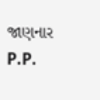જાણનાર P.P.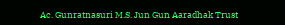Ac. Gunratnasuri M.S. Jun Gun Aaradhak Trust